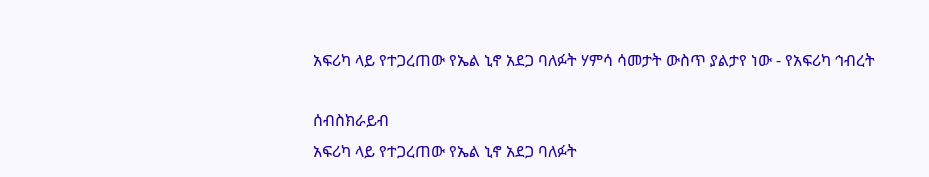አፍሪካ ላይ የተጋረጠው የኤል ኒኖ አደጋ ባለፉት ሃምሳ ሳመታት ውስጥ ያልታየ ነው - የአፍሪካ ኅብረት

ሰብስክራይብ
አፍሪካ ላይ የተጋረጠው የኤል ኒኖ አደጋ ባለፉት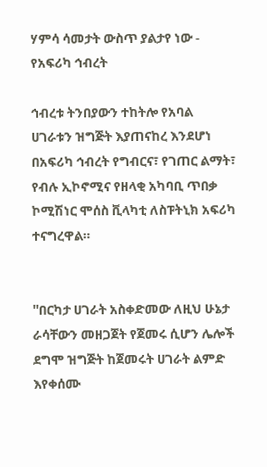ሃምሳ ሳመታት ውስጥ ያልታየ ነው - የአፍሪካ ኅብረት

ኅብረቱ ትንበያውን ተከትሎ የአባል ሀገራቱን ዝግጅት እያጠናከረ እንደሆነ በአፍሪካ ኅብረት የግብርና፣ የገጠር ልማት፣ የብሉ ኢኮኖሚና የዘላቂ አካባቢ ጥበቃ ኮሚሽነር ሞሰስ ቪላካቲ ለስፑትኒክ አፍሪካ ተናግረዋል።


''በርካታ ሀገራት አስቀድመው ለዚህ ሁኔታ ራሳቸውን መዘጋጀት የጀመሩ ሲሆን ሌሎች ደግሞ ዝግጅት ከጀመሩት ሀገራት ልምድ እየቀሰሙ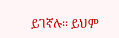ይገኛሉ፡፡ ይህም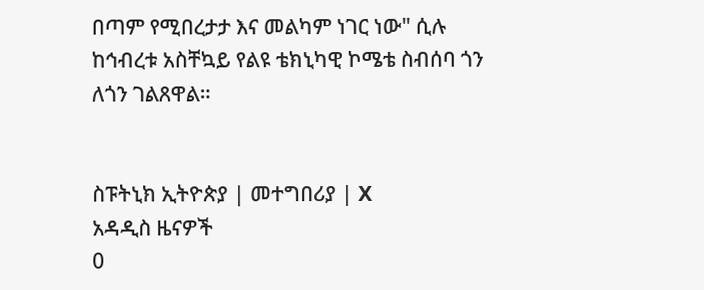በጣም የሚበረታታ እና መልካም ነገር ነው" ሲሉ ከኅብረቱ አስቸኳይ የልዩ ቴክኒካዊ ኮሜቴ ስብሰባ ጎን ለጎን ገልጸዋል።


ስፑትኒክ ኢትዮጵያ | መተግበሪያ | X
አዳዲስ ዜናዎች
0